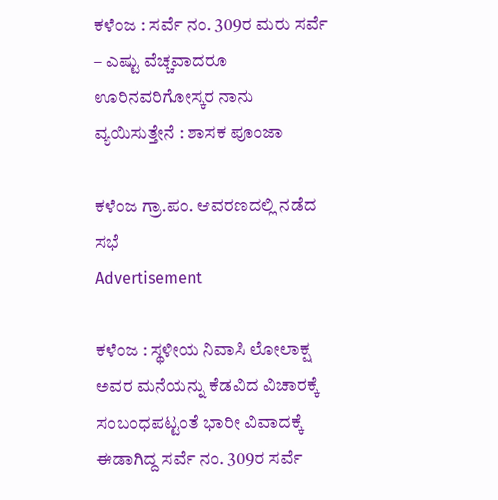ಕಳೆಂಜ : ಸರ್ವೆ ನಂ. 309ರ ಮರು ಸರ್ವೆ – ಎಷ್ಟು ವೆಚ್ಚವಾದರೂ ಊರಿನವರಿಗೋಸ್ಕರ ನಾನು ವ್ಯಯಿಸುತ್ತೇನೆ : ಶಾಸಕ ಪೂಂಜಾ

ಕಳೆಂಜ ಗ್ರಾ.ಪಂ. ಆವರಣದಲ್ಲಿ ನಡೆದ ಸಭೆ
Advertisement

ಕಳೆಂಜ : ಸ್ಥಳೀಯ ನಿವಾಸಿ ಲೋಲಾಕ್ಷ ಅವರ ಮನೆಯನ್ನು ಕೆಡವಿದ ವಿಚಾರಕ್ಕೆ ಸಂಬಂಧಪಟ್ಟಂತೆ ಭಾರೀ ವಿವಾದಕ್ಕೆ ಈಡಾಗಿದ್ದ ಸರ್ವೆ ನಂ. 309ರ ಸರ್ವೆ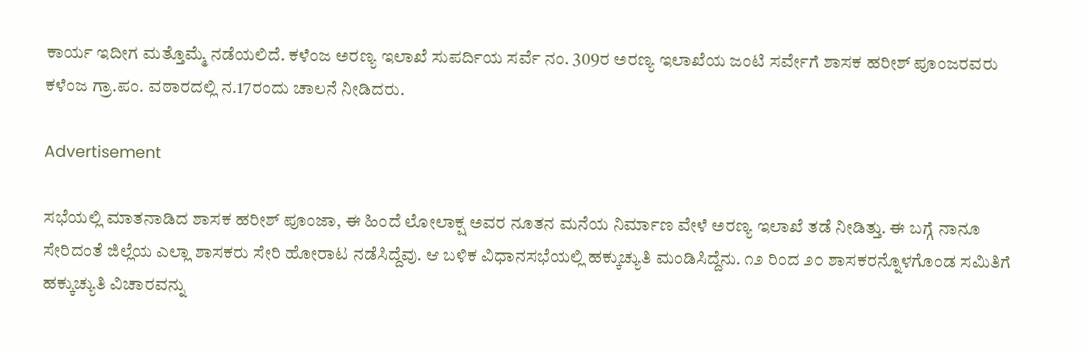ಕಾರ್ಯ ಇದೀಗ ಮತ್ತೊಮ್ಮೆ ನಡೆಯಲಿದೆ. ಕಳೆಂಜ ಅರಣ್ಯ ಇಲಾಖೆ ಸುಪರ್ದಿಯ ಸರ್ವೆ ನಂ. 309ರ ಅರಣ್ಯ ಇಲಾಖೆಯ ಜಂಟಿ ಸರ್ವೇಗೆ ಶಾಸಕ ಹರೀಶ್ ಪೂಂಜರವರು ಕಳೆಂಜ ಗ್ರಾ.ಪಂ. ವಠಾರದಲ್ಲಿ ನ.17ರಂದು ಚಾಲನೆ ನೀಡಿದರು.

Advertisement

ಸಭೆಯಲ್ಲಿ ಮಾತನಾಡಿದ ಶಾಸಕ ಹರೀಶ್ ಪೂಂಜಾ, ಈ ಹಿಂದೆ ಲೋಲಾಕ್ಷ ಅವರ ನೂತನ ಮನೆಯ ನಿರ್ಮಾಣ ವೇಳೆ ಅರಣ್ಯ ಇಲಾಖೆ ತಡೆ ನೀಡಿತ್ತು. ಈ ಬಗ್ಗೆ ನಾನೂ ಸೇರಿದಂತೆ ಜಿಲ್ಲೆಯ ಎಲ್ಲಾ ಶಾಸಕರು ಸೇರಿ ಹೋರಾಟ ನಡೆಸಿದ್ದೆವು. ಆ ಬಳಿಕ ವಿಧಾನಸಭೆಯಲ್ಲಿ ಹಕ್ಕುಚ್ಯುತಿ ಮಂಡಿಸಿದ್ದೆನು. ೧೨ ರಿಂದ ೨೦ ಶಾಸಕರನ್ನೊಳಗೊಂಡ ಸಮಿತಿಗೆ ಹಕ್ಕುಚ್ಯುತಿ ವಿಚಾರವನ್ನು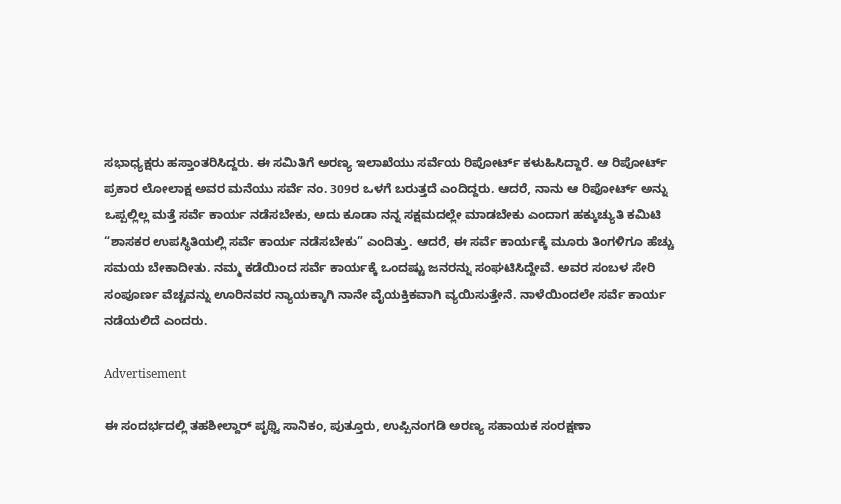ಸಭಾಧ್ಯಕ್ಷರು ಹಸ್ತಾಂತರಿಸಿದ್ದರು. ಈ ಸಮಿತಿಗೆ ಅರಣ್ಯ ಇಲಾಖೆಯು ಸರ್ವೆಯ ರಿಪೋರ್ಟ್ ಕಳುಹಿಸಿದ್ದಾರೆ. ಆ ರಿಪೋರ್ಟ್ ಪ್ರಕಾರ ಲೋಲಾಕ್ಷ ಅವರ ಮನೆಯು ಸರ್ವೆ ನಂ. 309ರ ಒಳಗೆ ಬರುತ್ತದೆ ಎಂದಿದ್ದರು. ಆದರೆ, ನಾನು ಆ ರಿಪೋರ್ಟ್ ಅನ್ನು ಒಪ್ಪಲ್ಲಿಲ್ಲ ಮತ್ತೆ ಸರ್ವೆ ಕಾರ್ಯ ನಡೆಸಬೇಕು, ಅದು ಕೂಡಾ ನನ್ನ ಸಕ್ಷಮದಲ್ಲೇ ಮಾಡಬೇಕು ಎಂದಾಗ ಹಕ್ಕುಚ್ಯುತಿ ಕಮಿಟಿ “ಶಾಸಕರ ಉಪಸ್ಥಿತಿಯಲ್ಲಿ ಸರ್ವೆ ಕಾರ್ಯ ನಡೆಸಬೇಕು” ಎಂದಿತ್ತು. ಆದರೆ, ಈ ಸರ್ವೆ ಕಾರ್ಯಕ್ಕೆ ಮೂರು ತಿಂಗಳಿಗೂ ಹೆಚ್ಚು ಸಮಯ ಬೇಕಾದೀತು. ನಮ್ಮ ಕಡೆಯಿಂದ ಸರ್ವೆ ಕಾರ್ಯಕ್ಕೆ ಒಂದಷ್ಟು ಜನರನ್ನು ಸಂಘಟಿಸಿದ್ದೇವೆ. ಅವರ ಸಂಬಳ ಸೇರಿ ಸಂಪೂರ್ಣ ವೆಚ್ಚವನ್ನು ಊರಿನವರ ನ್ಯಾಯಕ್ಕಾಗಿ ನಾನೇ ವೈಯಕ್ತಿಕವಾಗಿ ವ್ಯಯಿಸುತ್ತೇನೆ. ನಾಳೆಯಿಂದಲೇ ಸರ್ವೆ ಕಾರ್ಯ ನಡೆಯಲಿದೆ ಎಂದರು.

Advertisement

ಈ ಸಂದರ್ಭದಲ್ಲಿ ತಹಶೀಲ್ದಾರ್ ಪೃಥ್ವಿ ಸಾನಿಕಂ, ಪುತ್ತೂರು, ಉಪ್ಪಿನಂಗಡಿ ಅರಣ್ಯ ಸಹಾಯಕ ಸಂರಕ್ಷಣಾ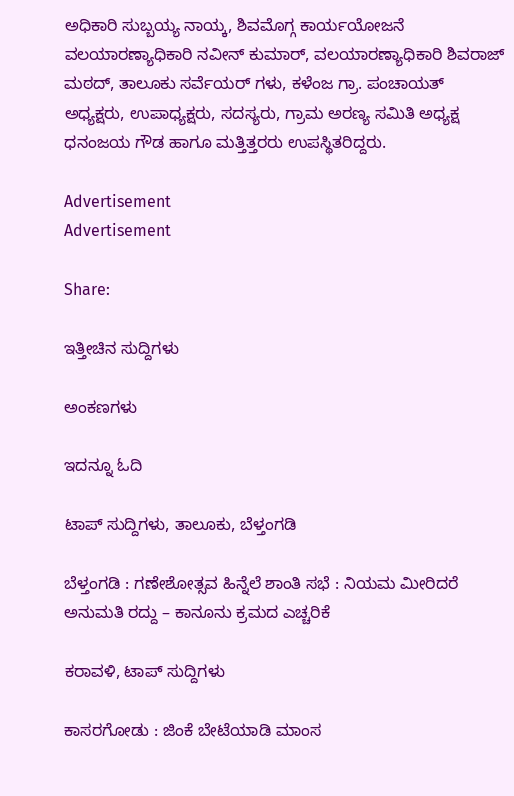ಅಧಿಕಾರಿ ಸುಬ್ಬಯ್ಯ ನಾಯ್ಕ, ಶಿವಮೊಗ್ಗ ಕಾರ್ಯಯೋಜನೆ ವಲಯಾರಣ್ಯಾಧಿಕಾರಿ ನವೀನ್ ಕುಮಾರ್, ವಲಯಾರಣ್ಯಾಧಿಕಾರಿ ಶಿವರಾಜ್ ಮಠದ್, ತಾಲೂಕು ಸರ್ವೆಯರ್ ಗಳು, ಕಳೆಂಜ ಗ್ರಾ. ಪಂಚಾಯತ್ ಅಧ್ಯಕ್ಷರು, ಉಪಾಧ್ಯಕ್ಷರು, ಸದಸ್ಯರು, ಗ್ರಾಮ ಅರಣ್ಯ ಸಮಿತಿ ಅಧ್ಯಕ್ಷ ಧನಂಜಯ ಗೌಡ ಹಾಗೂ ಮತ್ತಿತ್ತರರು ಉಪಸ್ಥಿತರಿದ್ದರು.

Advertisement
Advertisement

Share:

ಇತ್ತೀಚಿನ ಸುದ್ದಿಗಳು

ಅಂಕಣಗಳು

ಇದನ್ನೂ ಓದಿ

ಟಾಪ್ ಸುದ್ದಿಗಳು, ತಾಲೂಕು, ಬೆಳ್ತಂಗಡಿ

ಬೆಳ್ತಂಗಡಿ : ಗಣೇಶೋತ್ಸವ ಹಿನ್ನೆಲೆ ಶಾಂತಿ ಸಭೆ : ನಿಯಮ ಮೀರಿದರೆ ಅನುಮತಿ ರದ್ದು – ಕಾನೂನು ಕ್ರಮದ ಎಚ್ಚರಿಕೆ

ಕರಾವಳಿ, ಟಾಪ್ ಸುದ್ದಿಗಳು

ಕಾಸರಗೋಡು : ಜಿಂಕೆ ಬೇಟೆಯಾಡಿ ಮಾಂಸ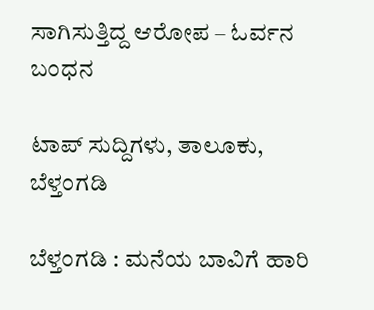ಸಾಗಿಸುತ್ತಿದ್ದ ಆರೋಪ – ಓರ್ವನ ಬಂಧನ

ಟಾಪ್ ಸುದ್ದಿಗಳು, ತಾಲೂಕು, ಬೆಳ್ತಂಗಡಿ

ಬೆಳ್ತಂಗಡಿ : ಮನೆಯ ಬಾವಿಗೆ ಹಾರಿ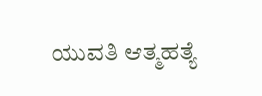ಯುವತಿ ಆತ್ಮಹತ್ಯೆ